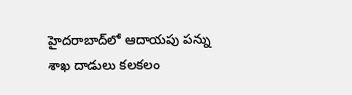హైదరాబాద్‌లో ఆదాయపు పన్ను శాఖ దాడులు కలకలం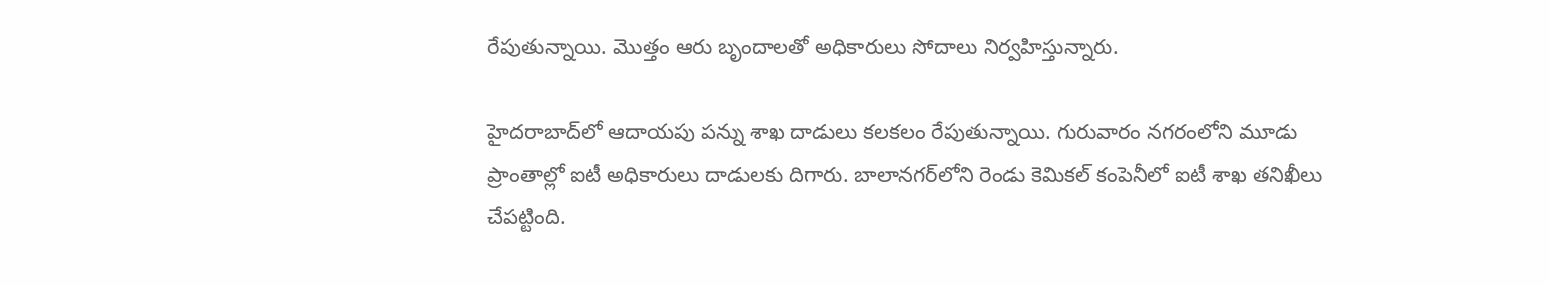రేపుతున్నాయి. మొత్తం ఆరు బృందాలతో అధికారులు సోదాలు నిర్వహిస్తున్నారు.

హైదరాబాద్‌లో ఆదాయపు పన్ను శాఖ దాడులు కలకలం రేపుతున్నాయి. గురువారం నగరంలోని మూడు ప్రాంతాల్లో ఐటీ అధికారులు దాడులకు దిగారు. బాలానగర్‌లోని రెండు కెమికల్ కంపెనీలో ఐటీ శాఖ తనిఖీలు చేపట్టింది.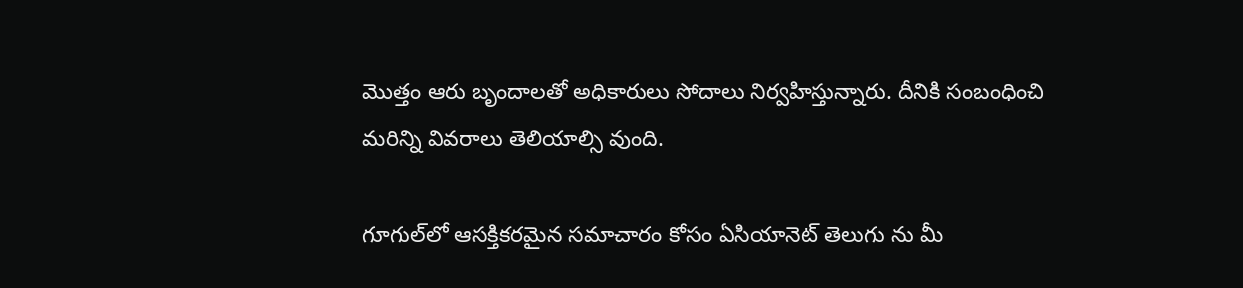మొత్తం ఆరు బృందాలతో అధికారులు సోదాలు నిర్వహిస్తున్నారు. దీనికి సంబంధించి మరిన్ని వివరాలు తెలియాల్సి వుంది.

గూగుల్‌లో ఆసక్తికరమైన సమాచారం కోసం ఏసియానెట్ తెలుగు ను మీ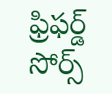ఫ్రిఫర్డ్ సోర్స్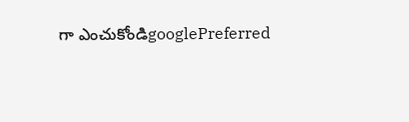గా ఎంచుకోండిgooglePreferred